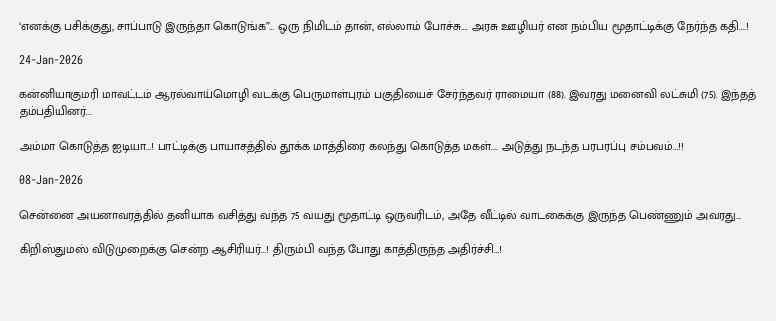‘எனக்கு பசிக்குது, சாப்பாடு இருந்தா கொடுங்க”… ஒரு நிமிடம் தான், எல்லாம் போச்சு…. அரசு ஊழியர் என நம்பிய மூதாட்டிக்கு நேர்ந்த கதி….!

24-Jan-2026

கன்னியாகுமரி மாவட்டம் ஆரல்வாய்மொழி வடக்கு பெருமாள்புரம் பகுதியைச் சேர்ந்தவர் ராமையா (88). இவரது மனைவி லட்சுமி (75). இந்தத் தம்பதியினர்...

அம்மா கொடுத்த ஐடியா…! பாட்டிக்கு பாயாசத்தில் தூக்க மாத்திரை கலந்து கொடுத்த மகள்…. அடுத்து நடந்த பரபரப்பு சம்பவம்…!!

08-Jan-2026

சென்னை அயனாவரத்தில் தனியாக வசித்து வந்த 75 வயது மூதாட்டி ஒருவரிடம், அதே வீட்டில் வாடகைக்கு இருந்த பெண்ணும் அவரது...

கிறிஸ்துமஸ் விடுமுறைக்கு சென்ற ஆசிரியர்…! திரும்பி வந்த போது காத்திருந்த அதிர்ச்சி…!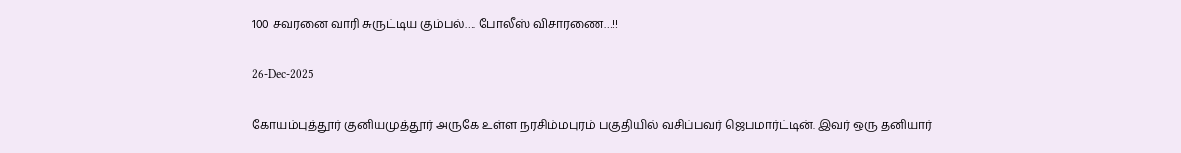100 சவரனை வாரி சுருட்டிய கும்பல்…. போலீஸ் விசாரணை…!!

26-Dec-2025

கோயம்புத்தூர் குனியமுத்தூர் அருகே உள்ள நரசிம்மபுரம் பகுதியில் வசிப்பவர் ஜெபமார்ட்டின். இவர் ஒரு தனியார்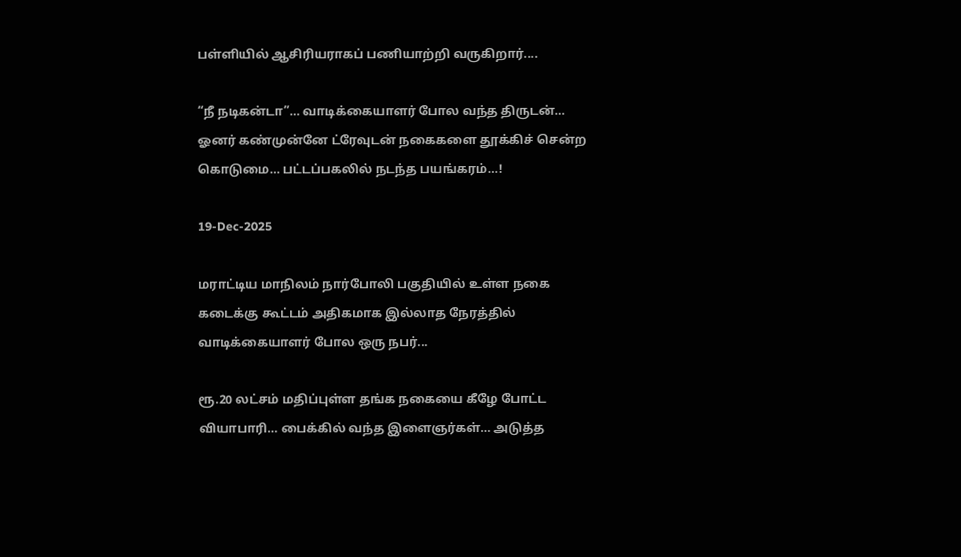பள்ளியில் ஆசிரியராகப் பணியாற்றி வருகிறார்....

“நீ நடிகன்டா”… வாடிக்கையாளர் போல வந்த திருடன்… ஓனர் கண்முன்னே ட்ரேவுடன் நகைகளை தூக்கிச் சென்ற கொடுமை… பட்டப்பகலில் நடந்த பயங்கரம்…!

19-Dec-2025

மராட்டிய மாநிலம் நார்போலி பகுதியில் உள்ள நகை கடைக்கு கூட்டம் அதிகமாக இல்லாத நேரத்தில் வாடிக்கையாளர் போல ஒரு நபர்...

ரூ.20 லட்சம் மதிப்புள்ள தங்க நகையை கீழே போட்ட வியாபாரி… பைக்கில் வந்த இளைஞர்கள்… அடுத்த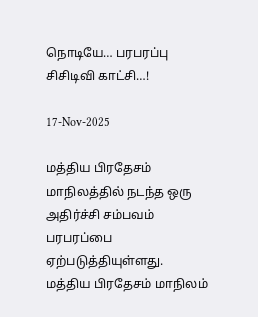நொடியே… பரபரப்பு சிசிடிவி காட்சி…!

17-Nov-2025

மத்திய பிரதேசம் மாநிலத்தில் நடந்த ஒரு அதிர்ச்சி சம்பவம் பரபரப்பை ஏற்படுத்தியுள்ளது. மத்திய பிரதேசம் மாநிலம்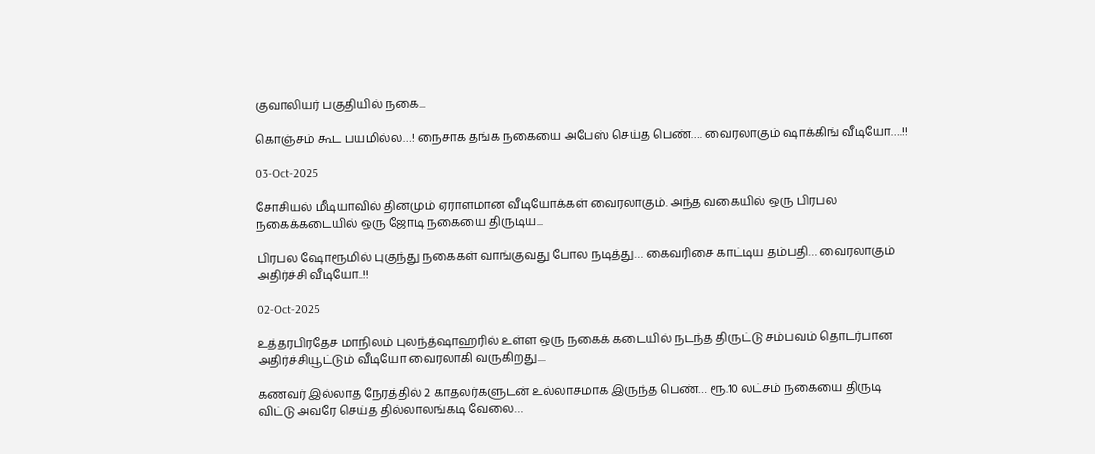குவாலியர் பகுதியில் நகை...

கொஞ்சம் கூட பயமில்ல…! நைசாக தங்க நகையை அபேஸ் செய்த பெண்…. வைரலாகும் ஷாக்கிங் வீடியோ….!!

03-Oct-2025

சோசியல் மீடியாவில் தினமும் ஏராளமான வீடியோக்கள் வைரலாகும். அந்த வகையில் ஒரு பிரபல நகைக்கடையில் ஒரு ஜோடி நகையை திருடிய...

பிரபல ஷோரூமில் புகுந்து நகைகள் வாங்குவது போல நடித்து… கைவரிசை காட்டிய தம்பதி… வைரலாகும் அதிர்ச்சி வீடியோ..!!

02-Oct-2025

உத்தரபிரதேச மாநிலம் புலந்த்ஷாஹரில் உள்ள ஒரு நகைக் கடையில் நடந்த திருட்டு சம்பவம் தொடர்பான அதிர்ச்சியூட்டும் வீடியோ வைரலாகி வருகிறது....

கணவர் இல்லாத நேரத்தில் 2 காதலர்களுடன் உல்லாசமாக இருந்த பெண்… ரூ.10 லட்சம் நகையை திருடி விட்டு அவரே செய்த தில்லாலங்கடி வேலை…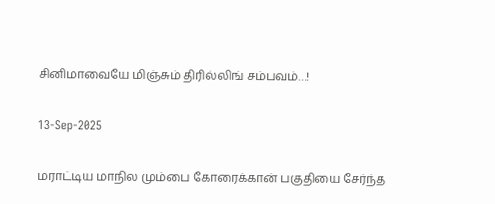சினிமாவையே மிஞ்சும் திரில்லிங் சம்பவம்…!

13-Sep-2025

மராட்டிய மாநில மும்பை கோரைக்கான் பகுதியை சேர்ந்த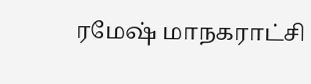ரமேஷ் மாநகராட்சி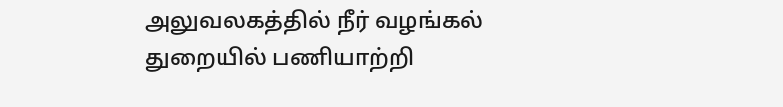அலுவலகத்தில் நீர் வழங்கல் துறையில் பணியாற்றி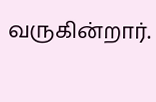வருகின்றார்.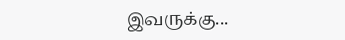இவருக்கு...